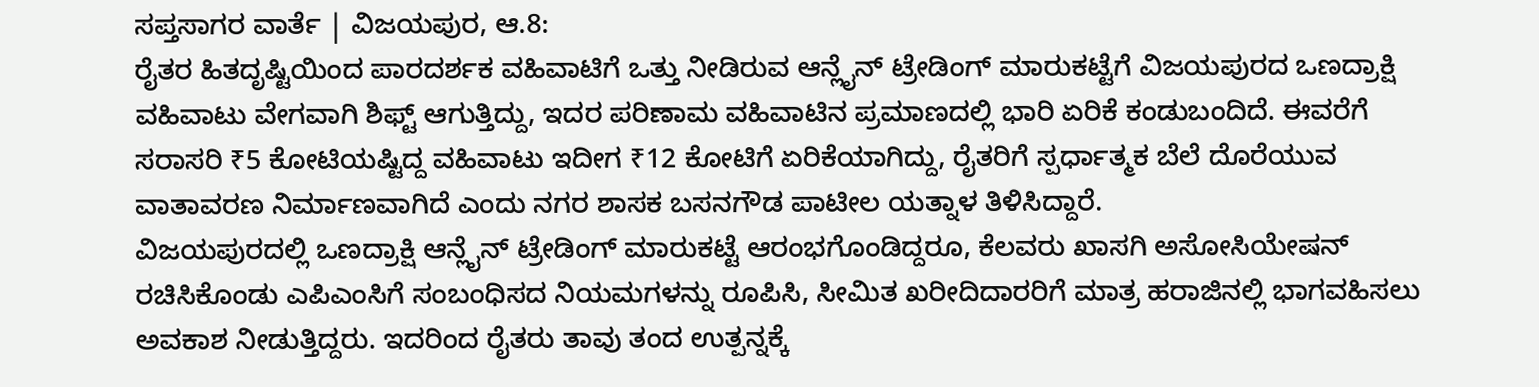ಸಪ್ತಸಾಗರ ವಾರ್ತೆ | ವಿಜಯಪುರ, ಆ.8:
ರೈತರ ಹಿತದೃಷ್ಟಿಯಿಂದ ಪಾರದರ್ಶಕ ವಹಿವಾಟಿಗೆ ಒತ್ತು ನೀಡಿರುವ ಆನ್ಲೈನ್ ಟ್ರೇಡಿಂಗ್ ಮಾರುಕಟ್ಟೆಗೆ ವಿಜಯಪುರದ ಒಣದ್ರಾಕ್ಷಿ ವಹಿವಾಟು ವೇಗವಾಗಿ ಶಿಫ್ಟ್ ಆಗುತ್ತಿದ್ದು, ಇದರ ಪರಿಣಾಮ ವಹಿವಾಟಿನ ಪ್ರಮಾಣದಲ್ಲಿ ಭಾರಿ ಏರಿಕೆ ಕಂಡುಬಂದಿದೆ. ಈವರೆಗೆ ಸರಾಸರಿ ₹5 ಕೋಟಿಯಷ್ಟಿದ್ದ ವಹಿವಾಟು ಇದೀಗ ₹12 ಕೋಟಿಗೆ ಏರಿಕೆಯಾಗಿದ್ದು, ರೈತರಿಗೆ ಸ್ಪರ್ಧಾತ್ಮಕ ಬೆಲೆ ದೊರೆಯುವ ವಾತಾವರಣ ನಿರ್ಮಾಣವಾಗಿದೆ ಎಂದು ನಗರ ಶಾಸಕ ಬಸನಗೌಡ ಪಾಟೀಲ ಯತ್ನಾಳ ತಿಳಿಸಿದ್ದಾರೆ.
ವಿಜಯಪುರದಲ್ಲಿ ಒಣದ್ರಾಕ್ಷಿ ಆನ್ಲೈನ್ ಟ್ರೇಡಿಂಗ್ ಮಾರುಕಟ್ಟೆ ಆರಂಭಗೊಂಡಿದ್ದರೂ, ಕೆಲವರು ಖಾಸಗಿ ಅಸೋಸಿಯೇಷನ್ ರಚಿಸಿಕೊಂಡು ಎಪಿಎಂಸಿಗೆ ಸಂಬಂಧಿಸದ ನಿಯಮಗಳನ್ನು ರೂಪಿಸಿ, ಸೀಮಿತ ಖರೀದಿದಾರರಿಗೆ ಮಾತ್ರ ಹರಾಜಿನಲ್ಲಿ ಭಾಗವಹಿಸಲು ಅವಕಾಶ ನೀಡುತ್ತಿದ್ದರು. ಇದರಿಂದ ರೈತರು ತಾವು ತಂದ ಉತ್ಪನ್ನಕ್ಕೆ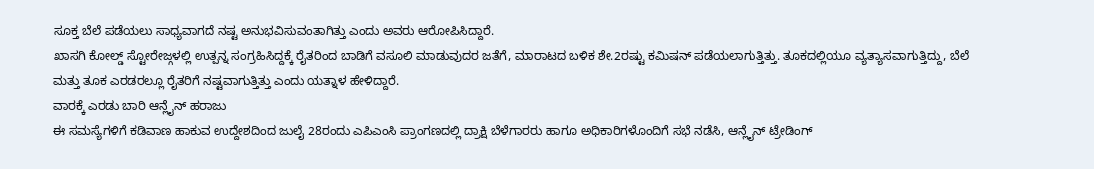ಸೂಕ್ತ ಬೆಲೆ ಪಡೆಯಲು ಸಾಧ್ಯವಾಗದೆ ನಷ್ಟ ಅನುಭವಿಸುವಂತಾಗಿತ್ತು ಎಂದು ಅವರು ಆರೋಪಿಸಿದ್ದಾರೆ.
ಖಾಸಗಿ ಕೋಲ್ಡ್ ಸ್ಟೋರೇಜ್ಗಳಲ್ಲಿ ಉತ್ಪನ್ನ ಸಂಗ್ರಹಿಸಿದ್ದಕ್ಕೆ ರೈತರಿಂದ ಬಾಡಿಗೆ ವಸೂಲಿ ಮಾಡುವುದರ ಜತೆಗೆ, ಮಾರಾಟದ ಬಳಿಕ ಶೇ.2ರಷ್ಟು ಕಮಿಷನ್ ಪಡೆಯಲಾಗುತ್ತಿತ್ತು. ತೂಕದಲ್ಲಿಯೂ ವ್ಯತ್ಯಾಸವಾಗುತ್ತಿದ್ದು, ಬೆಲೆ ಮತ್ತು ತೂಕ ಎರಡರಲ್ಲೂ ರೈತರಿಗೆ ನಷ್ಟವಾಗುತ್ತಿತ್ತು ಎಂದು ಯತ್ನಾಳ ಹೇಳಿದ್ದಾರೆ.
ವಾರಕ್ಕೆ ಎರಡು ಬಾರಿ ಆನ್ಲೈನ್ ಹರಾಜು
ಈ ಸಮಸ್ಯೆಗಳಿಗೆ ಕಡಿವಾಣ ಹಾಕುವ ಉದ್ದೇಶದಿಂದ ಜುಲೈ 28ರಂದು ಎಪಿಎಂಸಿ ಪ್ರಾಂಗಣದಲ್ಲಿ ದ್ರಾಕ್ಷಿ ಬೆಳೆಗಾರರು ಹಾಗೂ ಅಧಿಕಾರಿಗಳೊಂದಿಗೆ ಸಭೆ ನಡೆಸಿ, ಆನ್ಲೈನ್ ಟ್ರೇಡಿಂಗ್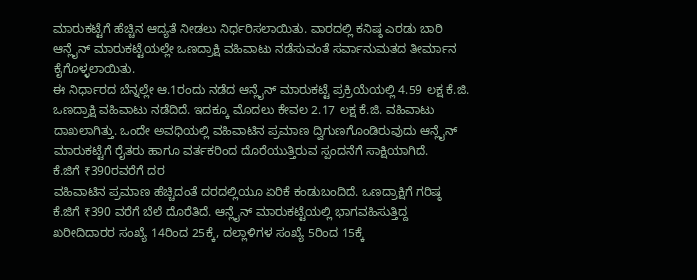ಮಾರುಕಟ್ಟೆಗೆ ಹೆಚ್ಚಿನ ಆದ್ಯತೆ ನೀಡಲು ನಿರ್ಧರಿಸಲಾಯಿತು. ವಾರದಲ್ಲಿ ಕನಿಷ್ಠ ಎರಡು ಬಾರಿ ಆನ್ಲೈನ್ ಮಾರುಕಟ್ಟೆಯಲ್ಲೇ ಒಣದ್ರಾಕ್ಷಿ ವಹಿವಾಟು ನಡೆಸುವಂತೆ ಸರ್ವಾನುಮತದ ತೀರ್ಮಾನ ಕೈಗೊಳ್ಳಲಾಯಿತು.
ಈ ನಿರ್ಧಾರದ ಬೆನ್ನಲ್ಲೇ ಆ.1ರಂದು ನಡೆದ ಆನ್ಲೈನ್ ಮಾರುಕಟ್ಟೆ ಪ್ರಕ್ರಿಯೆಯಲ್ಲಿ 4.59 ಲಕ್ಷ ಕೆ.ಜಿ. ಒಣದ್ರಾಕ್ಷಿ ವಹಿವಾಟು ನಡೆದಿದೆ. ಇದಕ್ಕೂ ಮೊದಲು ಕೇವಲ 2.17 ಲಕ್ಷ ಕೆ.ಜಿ. ವಹಿವಾಟು ದಾಖಲಾಗಿತ್ತು. ಒಂದೇ ಅವಧಿಯಲ್ಲಿ ವಹಿವಾಟಿನ ಪ್ರಮಾಣ ದ್ವಿಗುಣಗೊಂಡಿರುವುದು ಆನ್ಲೈನ್ ಮಾರುಕಟ್ಟೆಗೆ ರೈತರು ಹಾಗೂ ವರ್ತಕರಿಂದ ದೊರೆಯುತ್ತಿರುವ ಸ್ಪಂದನೆಗೆ ಸಾಕ್ಷಿಯಾಗಿದೆ.
ಕೆ.ಜಿಗೆ ₹390ರವರೆಗೆ ದರ
ವಹಿವಾಟಿನ ಪ್ರಮಾಣ ಹೆಚ್ಚಿದಂತೆ ದರದಲ್ಲಿಯೂ ಏರಿಕೆ ಕಂಡುಬಂದಿದೆ. ಒಣದ್ರಾಕ್ಷಿಗೆ ಗರಿಷ್ಠ ಕೆ.ಜಿಗೆ ₹390 ವರೆಗೆ ಬೆಲೆ ದೊರೆತಿದೆ. ಆನ್ಲೈನ್ ಮಾರುಕಟ್ಟೆಯಲ್ಲಿ ಭಾಗವಹಿಸುತ್ತಿದ್ದ ಖರೀದಿದಾರರ ಸಂಖ್ಯೆ 14ರಿಂದ 25ಕ್ಕೆ, ದಲ್ಲಾಳಿಗಳ ಸಂಖ್ಯೆ 5ರಿಂದ 15ಕ್ಕೆ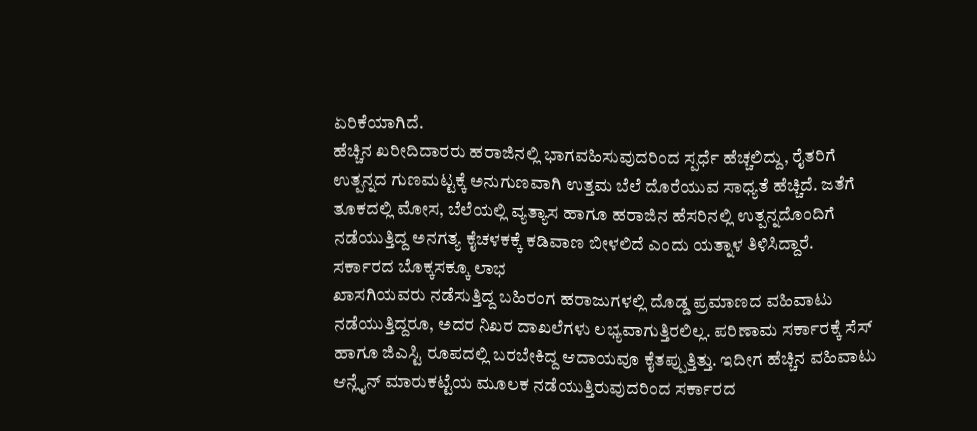ಏರಿಕೆಯಾಗಿದೆ.
ಹೆಚ್ಚಿನ ಖರೀದಿದಾರರು ಹರಾಜಿನಲ್ಲಿ ಭಾಗವಹಿಸುವುದರಿಂದ ಸ್ಪರ್ಧೆ ಹೆಚ್ಚಲಿದ್ದು, ರೈತರಿಗೆ ಉತ್ಪನ್ನದ ಗುಣಮಟ್ಟಕ್ಕೆ ಅನುಗುಣವಾಗಿ ಉತ್ತಮ ಬೆಲೆ ದೊರೆಯುವ ಸಾಧ್ಯತೆ ಹೆಚ್ಚಿದೆ. ಜತೆಗೆ ತೂಕದಲ್ಲಿ ಮೋಸ, ಬೆಲೆಯಲ್ಲಿ ವ್ಯತ್ಯಾಸ ಹಾಗೂ ಹರಾಜಿನ ಹೆಸರಿನಲ್ಲಿ ಉತ್ಪನ್ನದೊಂದಿಗೆ ನಡೆಯುತ್ತಿದ್ದ ಅನಗತ್ಯ ಕೈಚಳಕಕ್ಕೆ ಕಡಿವಾಣ ಬೀಳಲಿದೆ ಎಂದು ಯತ್ನಾಳ ತಿಳಿಸಿದ್ದಾರೆ.
ಸರ್ಕಾರದ ಬೊಕ್ಕಸಕ್ಕೂ ಲಾಭ
ಖಾಸಗಿಯವರು ನಡೆಸುತ್ತಿದ್ದ ಬಹಿರಂಗ ಹರಾಜುಗಳಲ್ಲಿ ದೊಡ್ಡ ಪ್ರಮಾಣದ ವಹಿವಾಟು ನಡೆಯುತ್ತಿದ್ದರೂ, ಅದರ ನಿಖರ ದಾಖಲೆಗಳು ಲಭ್ಯವಾಗುತ್ತಿರಲಿಲ್ಲ. ಪರಿಣಾಮ ಸರ್ಕಾರಕ್ಕೆ ಸೆಸ್ ಹಾಗೂ ಜಿಎಸ್ಟಿ ರೂಪದಲ್ಲಿ ಬರಬೇಕಿದ್ದ ಆದಾಯವೂ ಕೈತಪ್ಪುತ್ತಿತ್ತು. ಇದೀಗ ಹೆಚ್ಚಿನ ವಹಿವಾಟು ಆನ್ಲೈನ್ ಮಾರುಕಟ್ಟೆಯ ಮೂಲಕ ನಡೆಯುತ್ತಿರುವುದರಿಂದ ಸರ್ಕಾರದ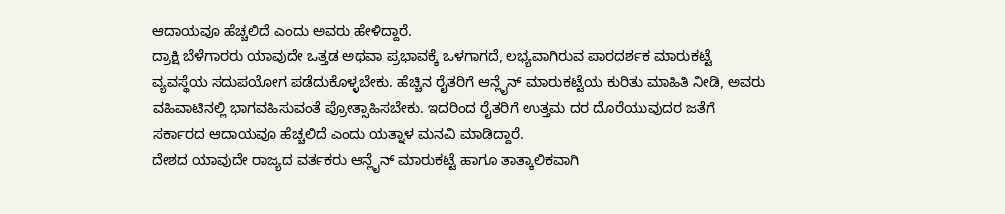ಆದಾಯವೂ ಹೆಚ್ಚಲಿದೆ ಎಂದು ಅವರು ಹೇಳಿದ್ದಾರೆ.
ದ್ರಾಕ್ಷಿ ಬೆಳೆಗಾರರು ಯಾವುದೇ ಒತ್ತಡ ಅಥವಾ ಪ್ರಭಾವಕ್ಕೆ ಒಳಗಾಗದೆ, ಲಭ್ಯವಾಗಿರುವ ಪಾರದರ್ಶಕ ಮಾರುಕಟ್ಟೆ ವ್ಯವಸ್ಥೆಯ ಸದುಪಯೋಗ ಪಡೆದುಕೊಳ್ಳಬೇಕು. ಹೆಚ್ಚಿನ ರೈತರಿಗೆ ಆನ್ಲೈನ್ ಮಾರುಕಟ್ಟೆಯ ಕುರಿತು ಮಾಹಿತಿ ನೀಡಿ, ಅವರು ವಹಿವಾಟಿನಲ್ಲಿ ಭಾಗವಹಿಸುವಂತೆ ಪ್ರೋತ್ಸಾಹಿಸಬೇಕು. ಇದರಿಂದ ರೈತರಿಗೆ ಉತ್ತಮ ದರ ದೊರೆಯುವುದರ ಜತೆಗೆ ಸರ್ಕಾರದ ಆದಾಯವೂ ಹೆಚ್ಚಲಿದೆ ಎಂದು ಯತ್ನಾಳ ಮನವಿ ಮಾಡಿದ್ದಾರೆ.
ದೇಶದ ಯಾವುದೇ ರಾಜ್ಯದ ವರ್ತಕರು ಆನ್ಲೈನ್ ಮಾರುಕಟ್ಟೆ ಹಾಗೂ ತಾತ್ಕಾಲಿಕವಾಗಿ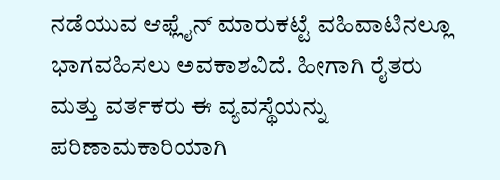ನಡೆಯುವ ಆಫ್ಲೈನ್ ಮಾರುಕಟ್ಟೆ ವಹಿವಾಟಿನಲ್ಲೂ ಭಾಗವಹಿಸಲು ಅವಕಾಶವಿದೆ. ಹೀಗಾಗಿ ರೈತರು ಮತ್ತು ವರ್ತಕರು ಈ ವ್ಯವಸ್ಥೆಯನ್ನು ಪರಿಣಾಮಕಾರಿಯಾಗಿ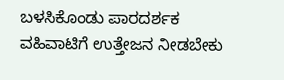ಬಳಸಿಕೊಂಡು ಪಾರದರ್ಶಕ ವಹಿವಾಟಿಗೆ ಉತ್ತೇಜನ ನೀಡಬೇಕು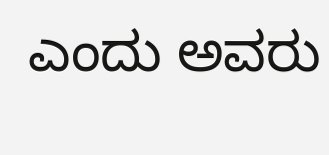ಎಂದು ಅವರು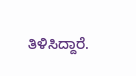ತಿಳಿಸಿದ್ದಾರೆ.